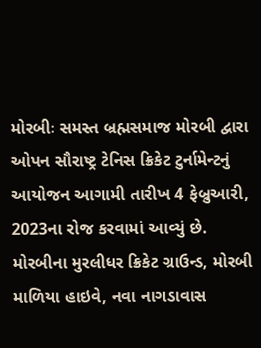મોરબીઃ સમસ્ત બ્રહ્મસમાજ મોરબી દ્વારા ઓપન સૌરાષ્ટ્ર ટેનિસ ક્રિકેટ ટુર્નામેન્ટનું આયોજન આગામી તારીખ 4 ફેબ્રુઆરી, 2023ના રોજ કરવામાં આવ્યું છે. મોરબીના મુરલીધર ક્રિકેટ ગ્રાઉન્ડ, મોરબી માળિયા હાઇવે, નવા નાગડાવાસ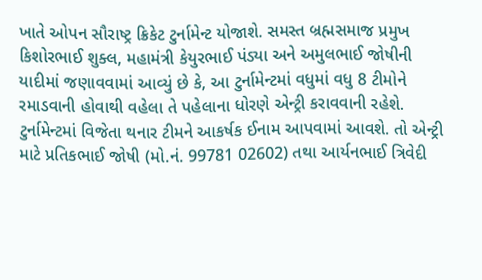ખાતે ઓપન સૌરાષ્ટ્ર ક્રિકેટ ટુર્નામેન્ટ યોજાશે. સમસ્ત બ્રહ્મસમાજ પ્રમુખ કિશોરભાઈ શુક્લ, મહામંત્રી કેયુરભાઈ પંડ્યા અને અમુલભાઈ જોષીની યાદીમાં જણાવવામાં આવ્યું છે કે, આ ટુર્નામેન્ટમાં વધુમાં વધુ 8 ટીમોને રમાડવાની હોવાથી વહેલા તે પહેલાના ધોરણે એન્ટ્રી કરાવવાની રહેશે. ટુર્નામેન્ટમાં વિજેતા થનાર ટીમને આકર્ષક ઈનામ આપવામાં આવશે. તો એન્ટ્રી માટે પ્રતિકભાઈ જોષી (મો.નં. 99781 02602) તથા આર્યનભાઈ ત્રિવેદી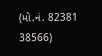(મો.નં. 82381 38566)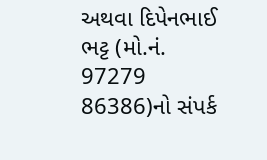અથવા દિપેનભાઈ ભટ્ટ (મો.નં. 97279 86386)નો સંપર્ક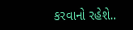કરવાનો રહેશે..